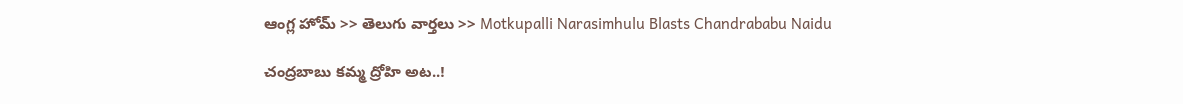ఆంగ్ల హోమ్ >> తెలుగు వార్తలు >> Motkupalli Narasimhulu Blasts Chandrababu Naidu

చంద్రబాబు కమ్మ ద్రోహి అట..!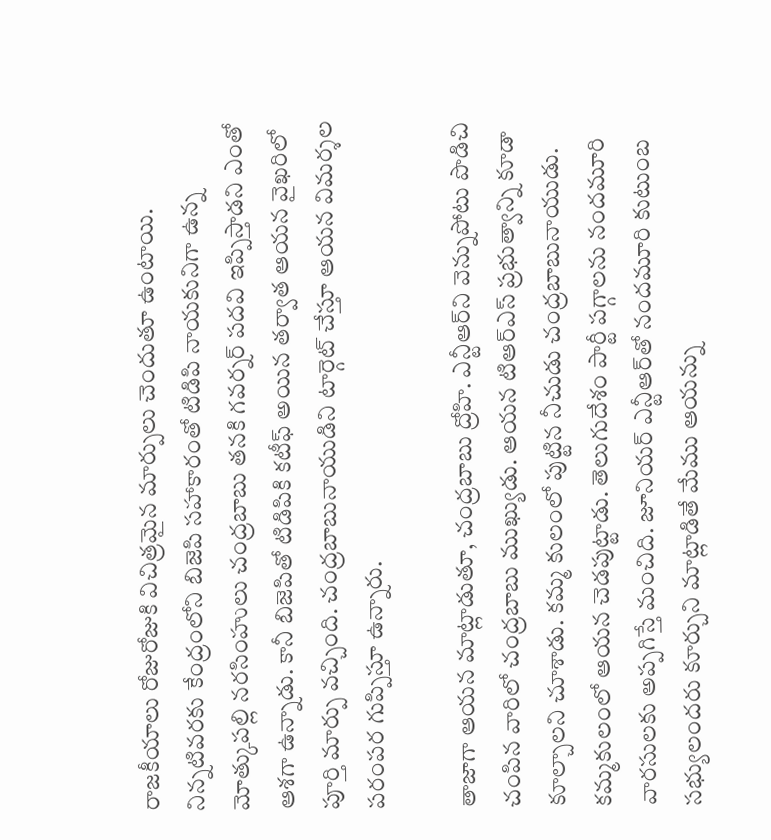రాజకీయాలు రోజురోజుకి విచిత్రమైన మార్పులు చెందుతూ ఉంటాయి. నిన్నటివరకు కేంద్రంలోని బిజెపి సహాకారంతో టిడిపి నాయకునిగా ఉన్న మోత్కుపల్లి నరసింహులు చంద్రబాబు తనకి గవర్నర్‌ పదవి ఇప్పిస్తాడని ఎంతో ఆశగా ఉన్నాడు. కానీ బిజెపితో టిడిపికి కటీఫ్‌ అయిన తర్వాత ఆయన వైఖరిలో పూర్తి మార్పు వచ్చింది. చంద్రబాబునాయుడిని టార్గెట్‌ చేస్తూ ఆయన విమర్శల పరంపర గుప్పిస్తూ ఉన్నారు.

తాజాగా ఆయన మాట్లాడుతూ, చంద్రబాబు ద్రోహి. ఎన్టీఆర్‌ని వెన్నుపోటు పొడిచి చంపిన వారిలో చంద్రబాబు ముఖ్యుడు. ఆయన టిఆర్‌ఎస్‌ ప్రభుత్వాన్ని కూడా కూల్చాలని చూశాడు. కమ్మ కులంలో పుట్టిన నీచుడు చంద్రబాబునాయుడు. కమ్మకులంలో ఆయన చెడపుట్టాడు. తెలుగుదేశం పార్టీ పగ్గాలను నందమూరి వారసులకు అప్పగిస్తే మంచిది. జూనియర్‌ ఎన్టీఆర్‌తో నందమూరి కుటుంబ సభ్యులందరు కూర్చుని మాట్లాడితే మేము ఆయన్ను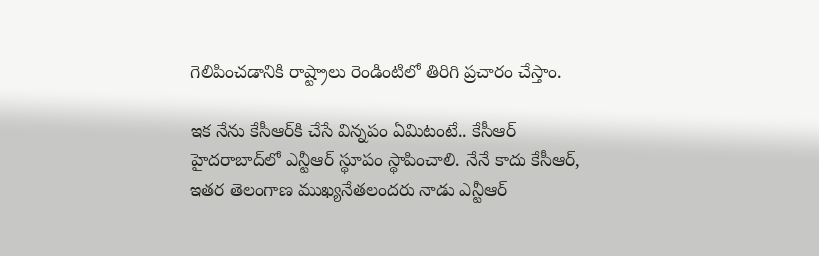గెలిపించడానికి రాష్ట్రాలు రెండింటిలో తిరిగి ప్రచారం చేస్తాం.

ఇక నేను కేసీఆర్‌కి చేసే విన్నపం ఏమిటంటే.. కేసీఆర్‌ హైదరాబాద్‌లో ఎన్టీఆర్‌ స్థూపం స్థాపించాలి. నేనే కాదు కేసీఆర్‌, ఇతర తెలంగాణ ముఖ్యనేతలందరు నాడు ఎన్టీఆర్‌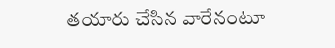తయారు చేసిన వారేనంటూ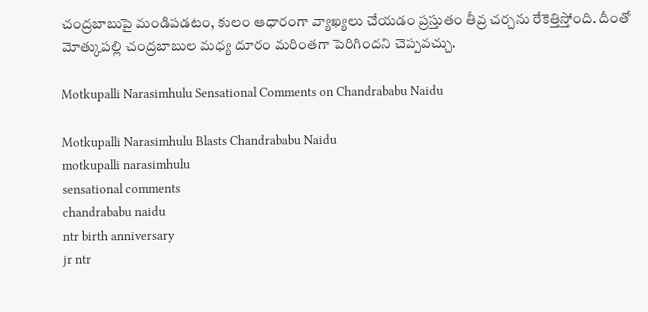చంద్రబాబుపై మండిపడటం, కులం ఆధారంగా వ్యాఖ్యలు చేయడం ప్రస్తుతం తీవ్ర చర్చను రేకెత్తిస్తోంది. దీంతో మోత్కుపల్లి చంద్రబాబుల మధ్య దూరం మరింతగా పెరిగిందని చెప్పవచ్చు.

Motkupalli Narasimhulu Sensational Comments on Chandrababu Naidu

Motkupalli Narasimhulu Blasts Chandrababu Naidu
motkupalli narasimhulu
sensational comments
chandrababu naidu
ntr birth anniversary
jr ntr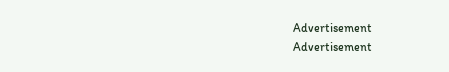Advertisement
Advertisement